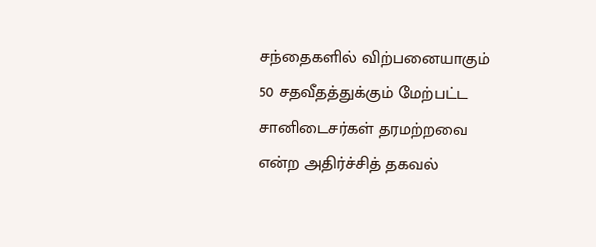சந்தைகளில் விற்பனையாகும் 50 சதவீதத்துக்கும் மேற்பட்ட சானிடைசர்கள் தரமற்றவை என்ற அதிர்ச்சித் தகவல்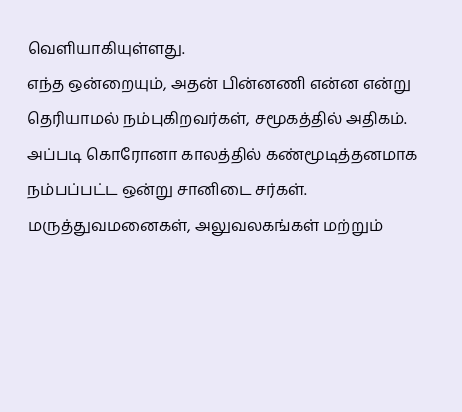வெளியாகியுள்ளது.
எந்த ஒன்றையும், அதன் பின்னணி என்ன என்று தெரியாமல் நம்புகிறவர்கள், சமூகத்தில் அதிகம். அப்படி கொரோனா காலத்தில் கண்மூடித்தனமாக நம்பப்பட்ட ஒன்று சானிடை சர்கள். மருத்துவமனைகள், அலுவலகங்கள் மற்றும்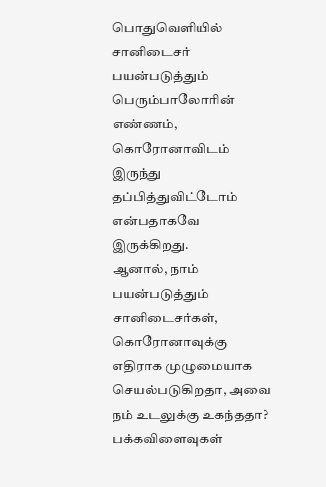பொதுவெளியில் சானிடைசர் பயன்படுத்தும் பெரும்பாலோரின் எண்ணம், கொரோனாவிடம் இருந்து தப்பித்துவிட்டோம் என்பதாகவே இருக்கிறது.
ஆனால், நாம் பயன்படுத்தும் சானிடைசர்கள், கொரோனாவுக்கு எதிராக முழுமையாக செயல்படுகிறதா, அவை நம் உடலுக்கு உகந்ததா? பக்கவிளைவுகள்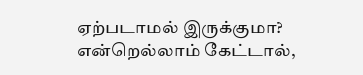ஏற்படாமல் இருக்குமா? என்றெல்லாம் கேட்டால்,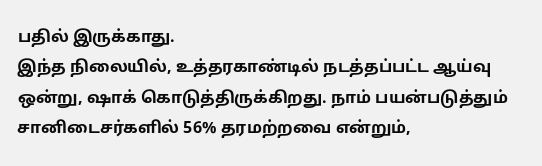பதில் இருக்காது.
இந்த நிலையில், உத்தரகாண்டில் நடத்தப்பட்ட ஆய்வு ஒன்று, ஷாக் கொடுத்திருக்கிறது. நாம் பயன்படுத்தும் சானிடைசர்களில் 56% தரமற்றவை என்றும்,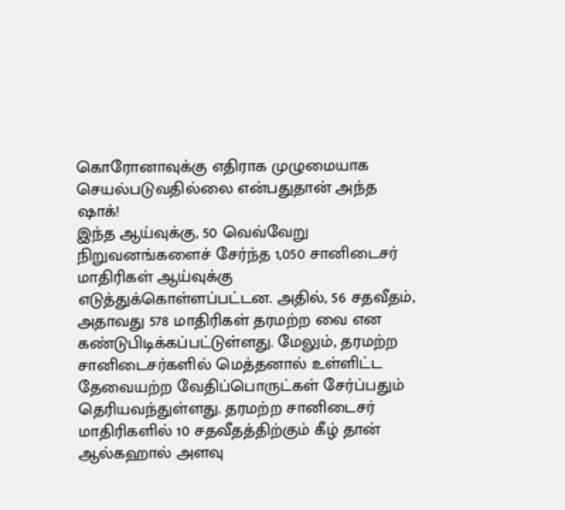கொரோனாவுக்கு எதிராக முழுமையாக செயல்படுவதில்லை என்பதுதான் அந்த ஷாக்!
இந்த ஆய்வுக்கு, 50 வெவ்வேறு நிறுவனங்களைச் சேர்ந்த 1,050 சானிடைசர் மாதிரிகள் ஆய்வுக்கு எடுத்துக்கொள்ளப்பட்டன. அதில், 56 சதவீதம், அதாவது 578 மாதிரிகள் தரமற்ற வை என கண்டுபிடிக்கப்பட்டுள்ளது. மேலும், தரமற்ற சானிடைசர்களில் மெத்தனால் உள்ளிட்ட தேவையற்ற வேதிப்பொருட்கள் சேர்ப்பதும் தெரியவந்துள்ளது. தரமற்ற சானிடைசர் மாதிரிகளில் 10 சதவீதத்திற்கும் கீழ் தான் ஆல்கஹால் அளவு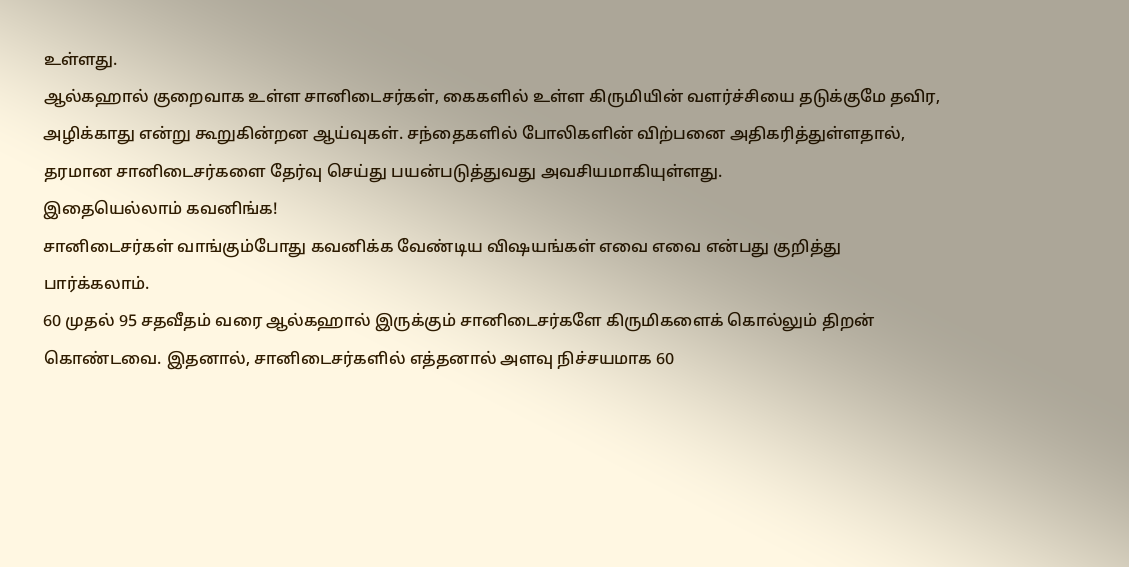உள்ளது.
ஆல்கஹால் குறைவாக உள்ள சானிடைசர்கள், கைகளில் உள்ள கிருமியின் வளர்ச்சியை தடுக்குமே தவிர, அழிக்காது என்று கூறுகின்றன ஆய்வுகள். சந்தைகளில் போலிகளின் விற்பனை அதிகரித்துள்ளதால், தரமான சானிடைசர்களை தேர்வு செய்து பயன்படுத்துவது அவசியமாகியுள்ளது.
இதையெல்லாம் கவனிங்க!
சானிடைசர்கள் வாங்கும்போது கவனிக்க வேண்டிய விஷயங்கள் எவை எவை என்பது குறித்து பார்க்கலாம்.
60 முதல் 95 சதவீதம் வரை ஆல்கஹால் இருக்கும் சானிடைசர்களே கிருமிகளைக் கொல்லும் திறன் கொண்டவை. இதனால், சானிடைசர்களில் எத்தனால் அளவு நிச்சயமாக 60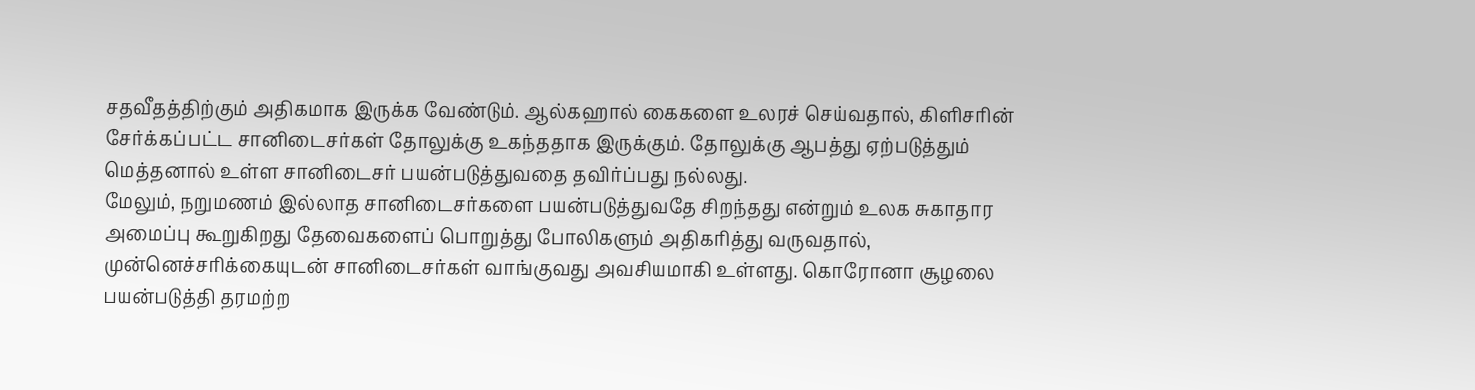சதவீதத்திற்கும் அதிகமாக இருக்க வேண்டும். ஆல்கஹால் கைகளை உலரச் செய்வதால், கிளிசரின் சேர்க்கப்பட்ட சானிடைசர்கள் தோலுக்கு உகந்ததாக இருக்கும். தோலுக்கு ஆபத்து ஏற்படுத்தும் மெத்தனால் உள்ள சானிடைசர் பயன்படுத்துவதை தவிர்ப்பது நல்லது.
மேலும், நறுமணம் இல்லாத சானிடைசர்களை பயன்படுத்துவதே சிறந்தது என்றும் உலக சுகாதார அமைப்பு கூறுகிறது தேவைகளைப் பொறுத்து போலிகளும் அதிகரித்து வருவதால், முன்னெச்சரிக்கையுடன் சானிடைசர்கள் வாங்குவது அவசியமாகி உள்ளது. கொரோனா சூழலை பயன்படுத்தி தரமற்ற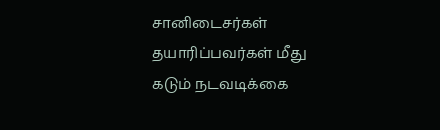சானிடைசர்கள் தயாரிப்பவர்கள் மீது கடும் நடவடிக்கை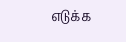எடுக்க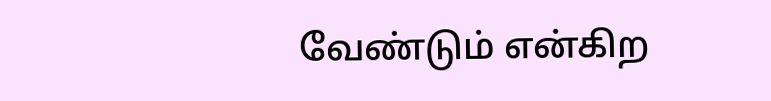வேண்டும் என்கிற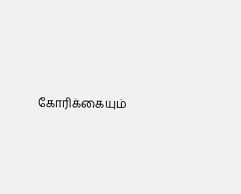கோரிக்கையும்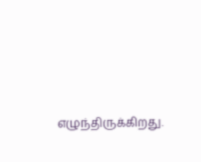எழுந்திருக்கிறது.